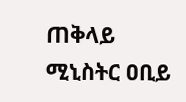ጠቅላይ ሚኒስትር ዐቢይ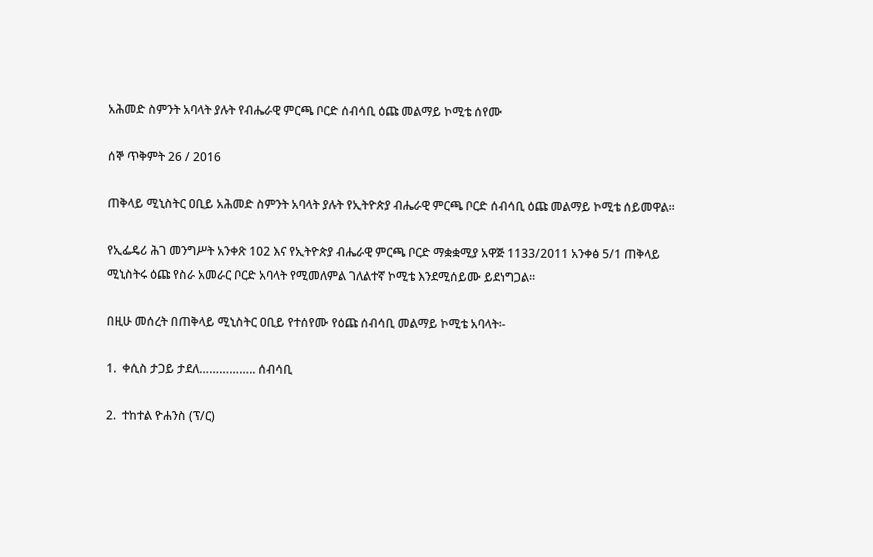አሕመድ ስምንት አባላት ያሉት የብሔራዊ ምርጫ ቦርድ ሰብሳቢ ዕጩ መልማይ ኮሚቴ ሰየሙ

ሰኞ ጥቅምት 26 / 2016

ጠቅላይ ሚኒስትር ዐቢይ አሕመድ ስምንት አባላት ያሉት የኢትዮጵያ ብሔራዊ ምርጫ ቦርድ ሰብሳቢ ዕጩ መልማይ ኮሚቴ ሰይመዋል።

የኢፌዴሪ ሕገ መንግሥት አንቀጽ 102 እና የኢትዮጵያ ብሔራዊ ምርጫ ቦርድ ማቋቋሚያ አዋጅ 1133/2011 አንቀፅ 5/1 ጠቅላይ ሚኒስትሩ ዕጩ የስራ አመራር ቦርድ አባላት የሚመለምል ገለልተኛ ኮሚቴ እንደሚሰይሙ ይደነግጋል።

በዚሁ መሰረት በጠቅላይ ሚኒስትር ዐቢይ የተሰየሙ የዕጩ ሰብሳቢ መልማይ ኮሚቴ አባላት፡-

1.  ቀሲስ ታጋይ ታደለ…………….. ሰብሳቢ

2.  ተከተል ዮሐንስ (ፕ/ር)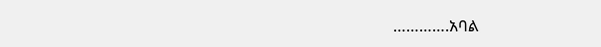………….አባል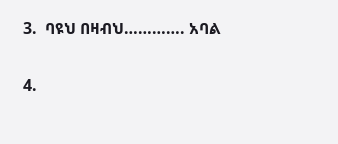3.  ባዩህ በዛብህ…………. አባል

4.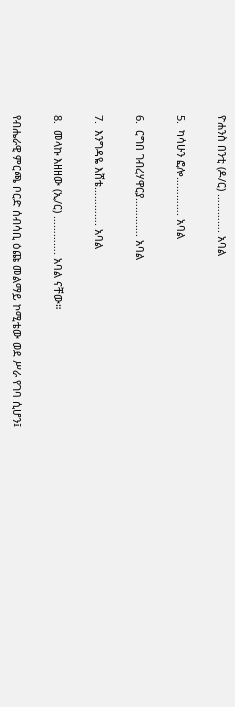ዮሐንስ በንቲ (ዶ/ር) …………. አባል

5.  ካሳሁን ፎሎ…………. አባል

6.  ርግበ ገብረሃዋርያ…………. አባል

7.  እንግዳዬ እሸቴ…………. አባል

8.  መላኩ እዘዘው (ኢ/ር) …………. አባል ናቸው።

የብሔራዊ ምርጫ ቦርድ ሰብሳቢ ዕጩ መልማይ ኮሚቴው ወደ ሥራ የገባ ሲሆን፤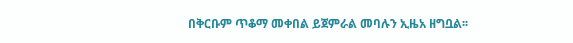በቅርቡም ጥቆማ መቀበል ይጀምራል መባሉን ኢዜአ ዘግቧል፡፡